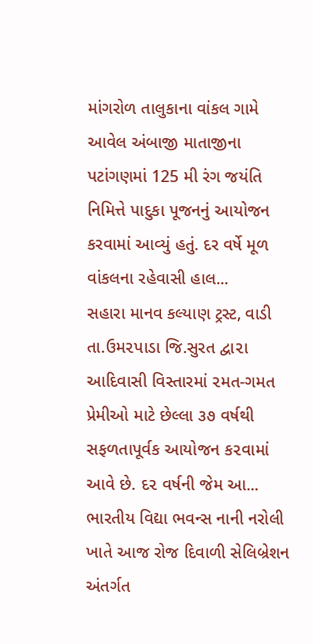માંગરોળ તાલુકાના વાંકલ ગામે આવેલ અંબાજી માતાજીના પટાંગણમાં 125 મી રંગ જયંતિ નિમિત્તે પાદુકા પૂજનનું આયોજન કરવામાં આવ્યું હતું. દર વર્ષે મૂળ વાંકલના રહેવાસી હાલ...
સહારા માનવ કલ્યાણ ટ્રસ્ટ, વાડી તા.ઉમ૨પાડા જિ.સુરત દ્વા૨ા આદિવાસી વિસ્તારમાં ૨મત-ગમત પ્રેમીઓ માટે છેલ્લા ૩૭ વર્ષથી સફળતાપૂર્વક આયોજન ક૨વામાં આવે છે. દ૨ વર્ષની જેમ આ...
ભારતીય વિદ્યા ભવન્સ નાની નરોલી ખાતે આજ રોજ દિવાળી સેલિબ્રેશન અંતર્ગત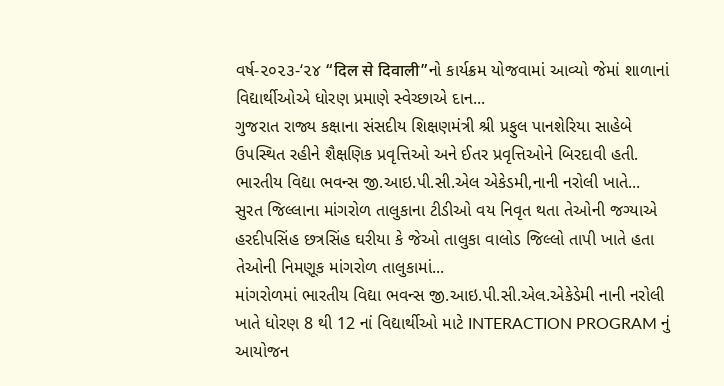વર્ષ-૨૦૨૩-‘૨૪ “दिल से दिवाली”નો કાર્યક્રમ યોજવામાં આવ્યો જેમાં શાળાનાં વિદ્યાર્થીઓએ ધોરણ પ્રમાણે સ્વેચ્છાએ દાન...
ગુજરાત રાજ્ય કક્ષાના સંસદીય શિક્ષણમંત્રી શ્રી પ્રફુલ પાનશેરિયા સાહેબે ઉપસ્થિત રહીને શૈક્ષણિક પ્રવૃત્તિઓ અને ઈતર પ્રવૃત્તિઓને બિરદાવી હતી. ભારતીય વિદ્યા ભવન્સ જી.આઇ.પી.સી.એલ એકેડમી,નાની નરોલી ખાતે...
સુરત જિલ્લાના માંગરોળ તાલુકાના ટીડીઓ વય નિવૃત થતા તેઓની જગ્યાએ હરદીપસિંહ છત્રસિંહ ઘરીયા કે જેઓ તાલુકા વાલોડ જિલ્લો તાપી ખાતે હતા તેઓની નિમણૂક માંગરોળ તાલુકામાં...
માંગરોળમાં ભારતીય વિદ્યા ભવન્સ જી.આઇ.પી.સી.એલ.એકેડેમી નાની નરોલી ખાતે ધોરણ 8 થી 12 નાં વિદ્યાર્થીઓ માટે INTERACTION PROGRAM નું આયોજન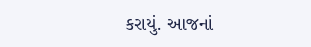કરાયું. આજનાં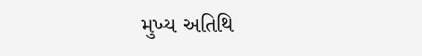મુખ્ય અતિથિ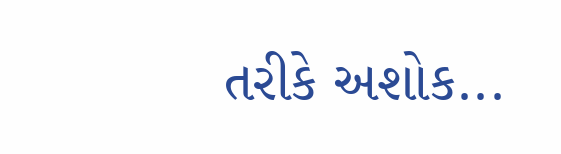તરીકે અશોક...